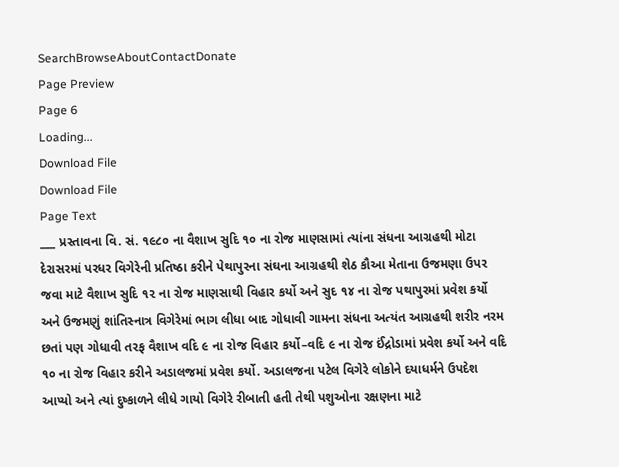SearchBrowseAboutContactDonate
Page Preview
Page 6
Loading...
Download File
Download File
Page Text
___ પ્રસ્તાવના વિ. સં. ૧૯૮૦ ના વૈશાખ સુદિ ૧૦ ના રોજ માણસામાં ત્યાંના સંધના આગ્રહથી મોટા દેરાસરમાં પરધર વિગેરેની પ્રતિષ્ઠા કરીને પેથાપુરના સંઘના આગ્રહથી શેઠ કૌઆ મેતાના ઉજમણા ઉપર જવા માટે વૈશાખ સુદિ ૧૨ ના રોજ માણસાથી વિહાર કર્યો અને સુદ ૧૪ ના રોજ પથાપુરમાં પ્રવેશ કર્યો અને ઉજમણું શાંતિસ્નાત્ર વિગેરેમાં ભાગ લીધા બાદ ગોધાવી ગામના સંધના અત્યંત આગ્રહથી શરીર નરમ છતાં પણ ગોધાવી તરફ વૈશાખ વદિ ૯ ના રોજ વિહાર કર્યો–વદિ ૯ ના રોજ ઈંદ્રોડામાં પ્રવેશ કર્યો અને વદિ ૧૦ ના રોજ વિહાર કરીને અડાલજમાં પ્રવેશ કર્યો. અડાલજના પટેલ વિગેરે લોકોને દયાધર્મને ઉપદેશ આપ્યો અને ત્યાં દુષ્કાળને લીધે ગાયો વિગેરે રીબાતી હતી તેથી પશુઓના રક્ષણના માટે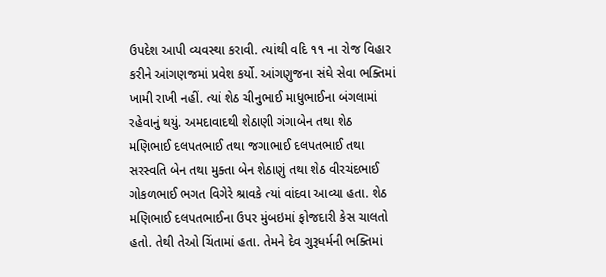ઉપદેશ આપી વ્યવસ્થા કરાવી. ત્યાંથી વદિ ૧૧ ના રોજ વિહાર કરીને આંગણજમાં પ્રવેશ કર્યો. આંગણુજના સંઘે સેવા ભક્તિમાં ખામી રાખી નહીં. ત્યાં શેઠ ચીનુભાઈ માધુભાઈના બંગલામાં રહેવાનું થયું. અમદાવાદથી શેઠાણી ગંગાબેન તથા શેઠ મણિભાઈ દલપતભાઈ તથા જગાભાઈ દલપતભાઈ તથા સરસ્વતિ બેન તથા મુક્તા બેન શેઠાણું તથા શેઠ વીરચંદભાઈ ગોકળભાઈ ભગત વિગેરે શ્રાવકે ત્યાં વાંદવા આવ્યા હતા. શેઠ મણિભાઈ દલપતભાઈના ઉપર મુંબઇમાં ફોજદારી કેસ ચાલતો હતો. તેથી તેઓ ચિંતામાં હતા. તેમને દેવ ગુરૂધર્મની ભક્તિમાં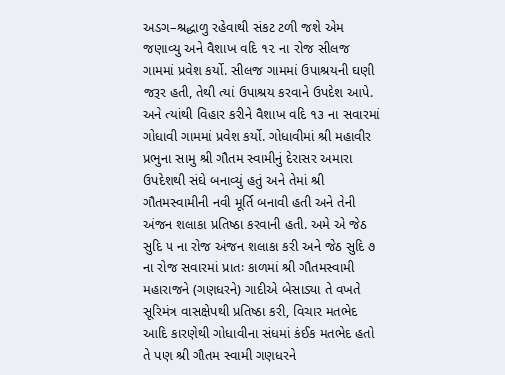અડગ–શ્રદ્ધાળુ રહેવાથી સંકટ ટળી જશે એમ જણાવ્યુ અને વૈશાખ વદિ ૧૨ ના રોજ સીલજ ગામમાં પ્રવેશ કર્યો. સીલજ ગામમાં ઉપાશ્રયની ઘણી જરૂર હતી, તેથી ત્યાં ઉપાશ્રય કરવાને ઉપદેશ આપે. અને ત્યાંથી વિહાર કરીને વૈશાખ વદિ ૧૩ ના સવારમાં ગોધાવી ગામમાં પ્રવેશ કર્યો. ગોધાવીમાં શ્રી મહાવીર પ્રભુના સામુ શ્રી ગૌતમ સ્વામીનું દેરાસર અમારા ઉપદેશથી સંઘે બનાવ્યું હતું અને તેમાં શ્રી ગૌતમસ્વામીની નવી મૂર્તિ બનાવી હતી અને તેની અંજન શલાકા પ્રતિષ્ઠા કરવાની હતી. અમે એ જેઠ સુદિ ૫ ના રોજ અંજન શલાકા કરી અને જેઠ સુદિ ૭ ના રોજ સવારમાં પ્રાતઃ કાળમાં શ્રી ગૌતમસ્વામી મહારાજને (ગણધરને) ગાદીએ બેસાડ્યા તે વખતે સૂરિમંત્ર વાસક્ષેપથી પ્રતિષ્ઠા કરી, વિચાર મતભેદ આદિ કારણેથી ગોધાવીના સંધમાં કંઈક મતભેદ હતો તે પણ શ્રી ગૌતમ સ્વામી ગણધરને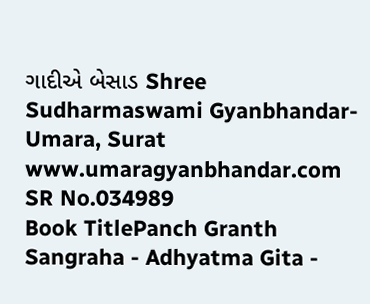ગાદીએ બેસાડ Shree Sudharmaswami Gyanbhandar-Umara, Surat www.umaragyanbhandar.com
SR No.034989
Book TitlePanch Granth Sangraha - Adhyatma Gita -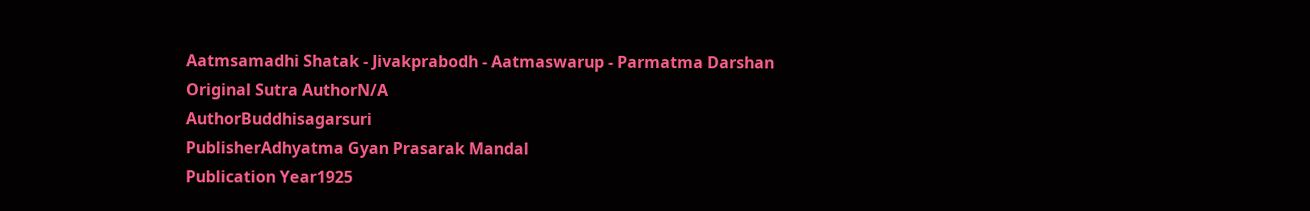Aatmsamadhi Shatak - Jivakprabodh - Aatmaswarup - Parmatma Darshan
Original Sutra AuthorN/A
AuthorBuddhisagarsuri
PublisherAdhyatma Gyan Prasarak Mandal
Publication Year1925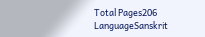Total Pages206
LanguageSanskrit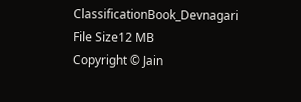ClassificationBook_Devnagari
File Size12 MB
Copyright © Jain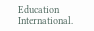Education International.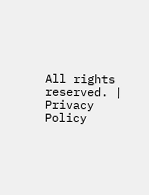All rights reserved. | Privacy Policy